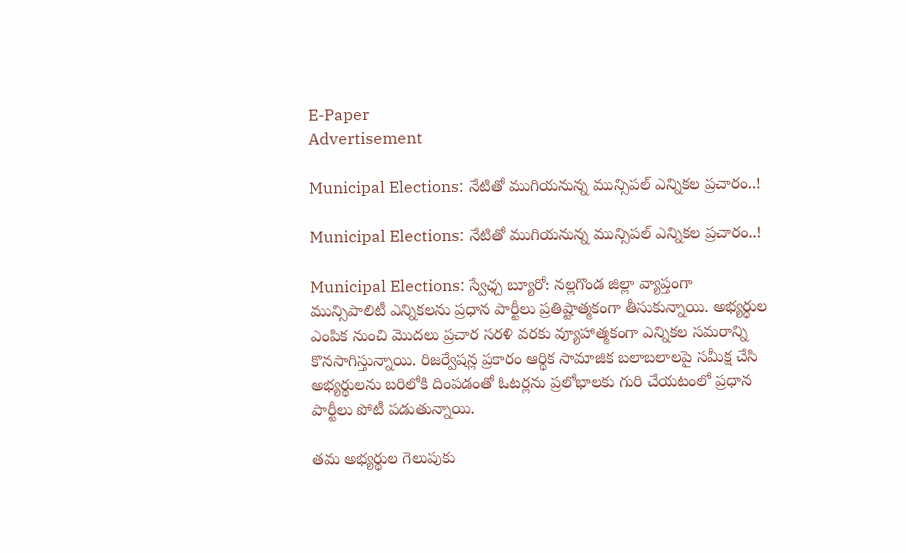E-Paper
Advertisement

Municipal Elections: నేటితో ముగియనున్న మున్సిపల్ ఎన్నికల ప్రచారం..!

Municipal Elections: నేటితో ముగియనున్న మున్సిపల్ ఎన్నికల ప్రచారం..!

Municipal Elections: స్వేఛ్చ బ్యూరో: నల్లగొండ జిల్లా వ్యాప్తంగా మున్సిపాలిటీ ఎన్నికలను ప్రధాన పార్టీలు ప్రతిష్టాత్మకంగా తీసుకున్నాయి. అభ్యర్థుల ఎంపిక నుంచి మొదలు ప్రచార సరళి వరకు వ్యూహాత్మకంగా ఎన్నికల సమరాన్ని కొనసాగిస్తున్నాయి. రిజర్వేషన్ల ప్రకారం ఆర్థిక సామాజిక బలాబలాలపై సమీక్ష చేసి అభ్యర్థులను బరిలోకి దింపడంతో ఓటర్లను ప్రలోభాలకు గురి చేయటంలో ప్రధాన పార్టీలు పోటీ పడుతున్నాయి.

తమ అభ్యర్థుల గెలుపుకు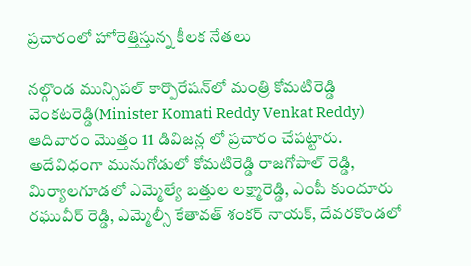ప్రచారంలో హోరెత్తిస్తున్న కీలక నేతలు

నల్గొండ మున్సిపల్ కార్పొరేషన్‌లో మంత్రి కోమటిరెడ్డి వెంకటరెడ్డి(Minister Komati Reddy Venkat Reddy) ఆదివారం మొత్తం 11 డివిజన్ల లో ప్రచారం చేపట్టారు. అదేవిధంగా మునుగోడులో కోమటిరెడ్డి రాజగోపాల్ రెడ్డి, మిర్యాలగూడలో ఎమ్మెల్యే బత్తుల లక్ష్మారెడ్డి, ఎంపీ కుందూరు రఘువీర్ రెడ్డి, ఎమ్మెల్సీ కేతావత్ శంకర్ నాయక్, దేవరకొండలో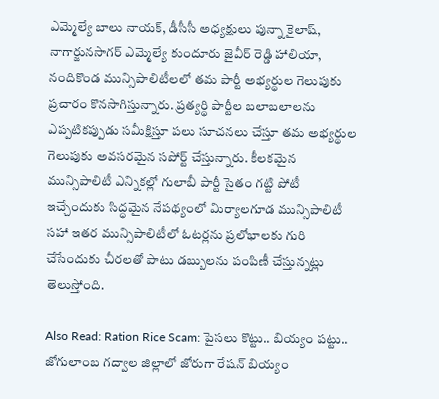ఎమ్మెల్యే బాలు నాయక్, డీసీసీ అధ్యక్షులు పున్నా కైలాష్, నాగార్జునసాగర్ ఎమ్మెల్యే కుందూరు జైవీర్ రెడ్డి హాలియా, నందికొండ మున్సిపాలిటీలలో తమ పార్టీ అభ్యర్థుల గెలుపుకు ప్రచారం కొనసాగిస్తున్నారు. ప్రత్యర్థి పార్టీల బలాబలాలను ఎప్పటికప్పుడు సమీక్షిస్తూ పలు సూచనలు చేస్తూ తమ అభ్యర్థుల గెలుపుకు అవసరమైన సపోర్ట్ చేస్తున్నారు. కీలకమైన మున్సిపాలిటీ ఎన్నికల్లో గులాబీ పార్టీ సైతం గట్టి పోటీ ఇచ్చేందుకు సిద్ధమైన నేపథ్యంలో మిర్యాలగూడ మున్సిపాలిటీ సహా ఇతర మున్సిపాలిటీలో ఓటర్లను ప్రలోభాలకు గురి చేసేందుకు చీరలతో పాటు డబ్బులను పంపిణీ చేస్తున్నట్లు తెలుస్తోంది.

Also Read: Ration Rice Scam: పైసలు కొట్టు.. బియ్యం పట్టు.. జోగులాంబ గద్వాల జిల్లాలో జోరుగా రేషన్ బియ్యం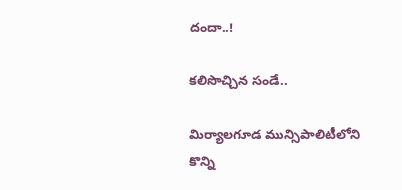దందా..!

కలిసొచ్చిన సండే..

మిర్యాలగూడ మున్సిపాలిటీలోని కొన్ని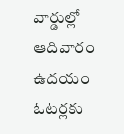వార్డుల్లో ఆదివారం ఉదయం ఓటర్లకు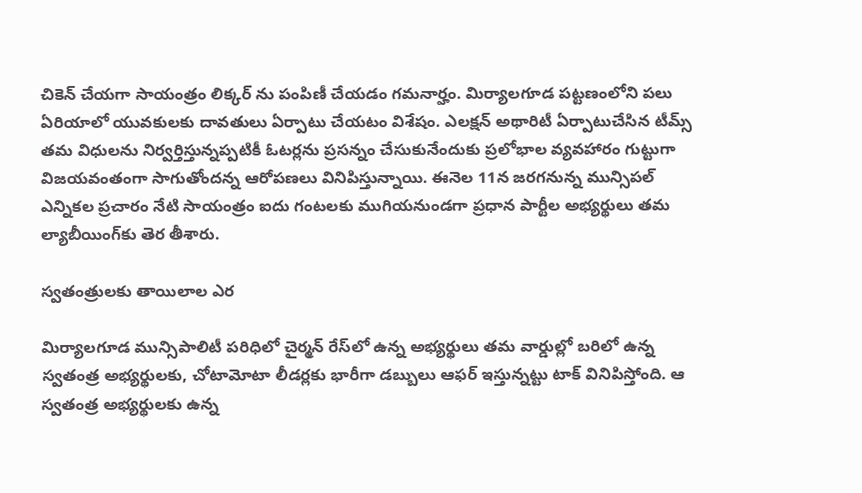చికెన్ చేయగా సాయంత్రం లిక్కర్ ను పంపిణీ చేయడం గమనార్హం. మిర్యాలగూడ పట్టణంలోని పలు ఏరియాలో యువకులకు దావతులు ఏర్పాటు చేయటం విశేషం. ఎలక్షన్ అథారిటీ ఏర్పాటుచేసిన టీమ్స్ తమ విధులను నిర్వర్తిస్తున్నప్పటికీ ఓటర్లను ప్రసన్నం చేసుకునేందుకు ప్రలోభాల వ్యవహారం గుట్టుగా విజయవంతంగా సాగుతోందన్న ఆరోపణలు వినిపిస్తున్నాయి. ఈనెల 11న జరగనున్న మున్సిపల్ ఎన్నికల ప్రచారం నేటి సాయంత్రం ఐదు గంటలకు ముగియనుండగా ప్రధాన పార్టీల అభ్యర్థులు తమ ల్యాబీయింగ్‌కు తెర తీశారు.

స్వతంత్రులకు తాయిలాల ఎర

మిర్యాలగూడ మున్సిపాలిటీ పరిధిలో చైర్మన్ రేస్‌లో ఉన్న అభ్యర్థులు తమ వార్డుల్లో బరిలో ఉన్న స్వతంత్ర అభ్యర్థులకు, చోటామోటా లీడర్లకు భారీగా డబ్బులు ఆఫర్ ఇస్తున్నట్టు టాక్ వినిపిస్తోంది. ఆ స్వతంత్ర అభ్యర్థులకు ఉన్న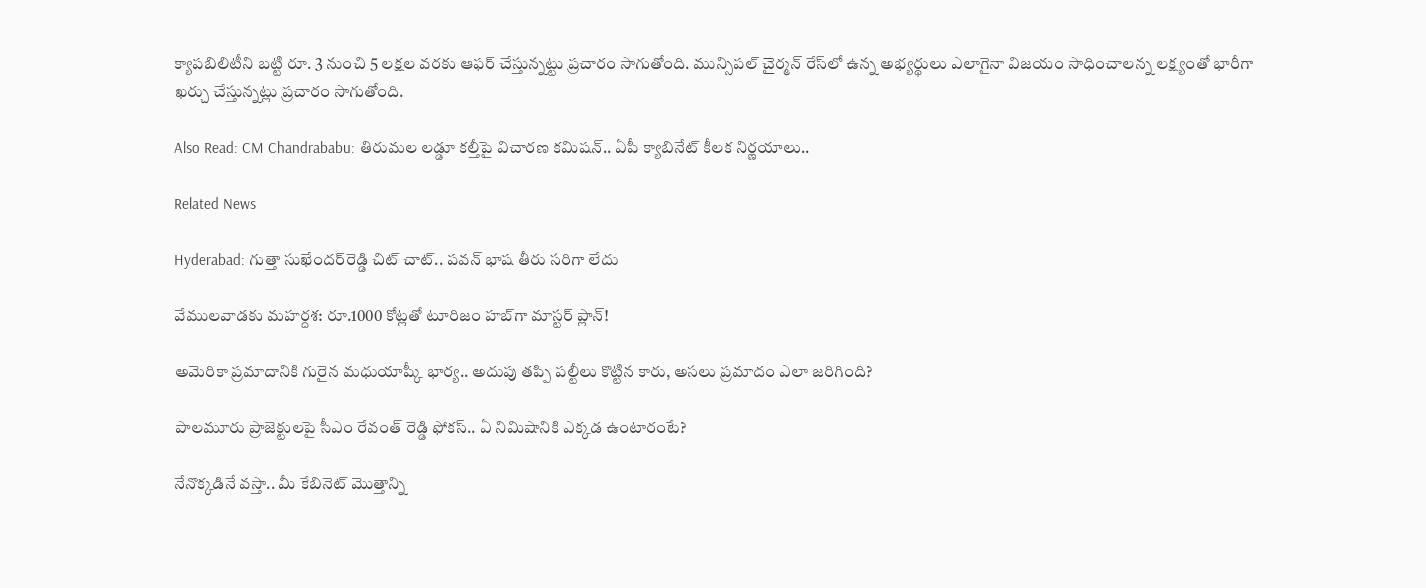క్యాపబిలిటీని బట్టి రూ. 3 నుంచి 5 లక్షల వరకు ఆఫర్ చేస్తున్నట్టు ప్రచారం సాగుతోంది. మున్సిపల్ చైర్మన్ రేస్‌లో ఉన్న అభ్యర్థులు ఎలాగైనా విజయం సాధించాలన్న లక్ష్యంతో భారీగా ఖర్చు చేస్తున్నట్లు ప్రచారం సాగుతోంది.

Also Read: CM Chandrababu: తిరుమల లడ్డూ కల్తీపై విచారణ కమిషన్.. ఏపీ క్యాబినేట్ కీలక నిర్ణయాలు..

Related News

Hyderabad: గుత్తా సుఖేందర్‌రెడ్డి చిట్ చాట్.. పవన్ భాష తీరు సరిగా లేదు

వేములవాడకు మహర్దశ: రూ.1000 కోట్లతో టూరిజం హబ్‌గా మాస్టర్ ప్లాన్!

అమెరికా ప్రమాదానికి గురైన మధుయాష్కీ భార్య.. అదుపు తప్పి పల్టీలు కొట్టిన కారు, అసలు ప్రమాదం ఎలా జరిగింది?

పాలమూరు ప్రాజెక్టులపై సీఎం రేవంత్ రెడ్డి ఫోకస్.. ఏ నిమిషానికి ఎక్కడ ఉంటారంటే?

నేనొక్కడినే వస్తా.. మీ కేబినెట్ మొత్తాన్ని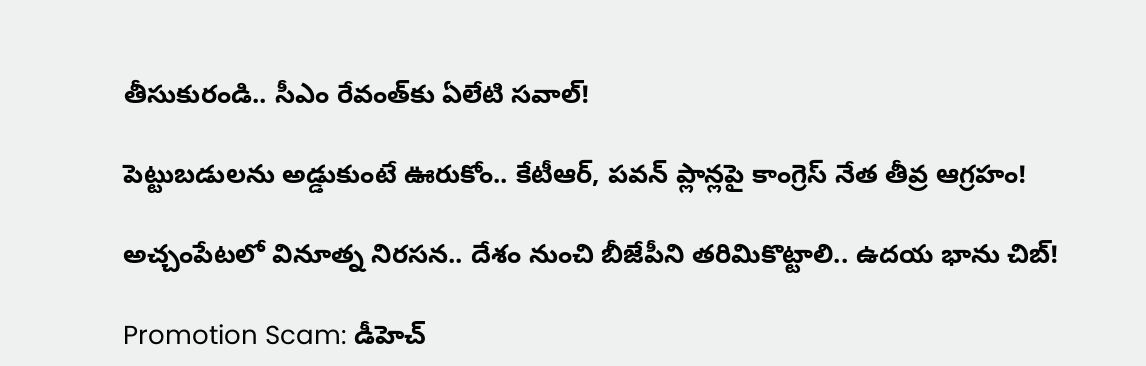తీసుకురండి.. సీఎం రేవంత్‌కు ఏలేటి సవాల్!

పెట్టుబడులను అడ్డుకుంటే ఊరుకోం.. కేటీఆర్, పవన్ ప్లాన్లపై కాంగ్రెస్ నేత తీవ్ర ఆగ్రహం!

అచ్చంపేటలో వినూత్న నిరసన.. దేశం నుంచి బీజేపీని తరిమికొట్టాలి.. ఉదయ భాను చిబ్!

Promotion Scam: డీహెచ్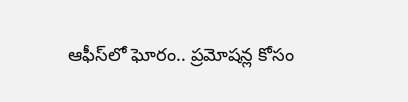ఆఫీస్‌లో ఘోరం.. ప్రమోషన్ల కోసం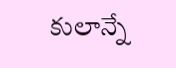కులాన్నే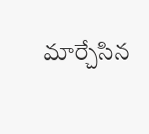మార్చేసిన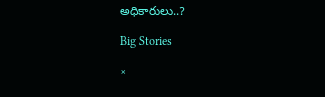అధికారులు..?

Big Stories

×